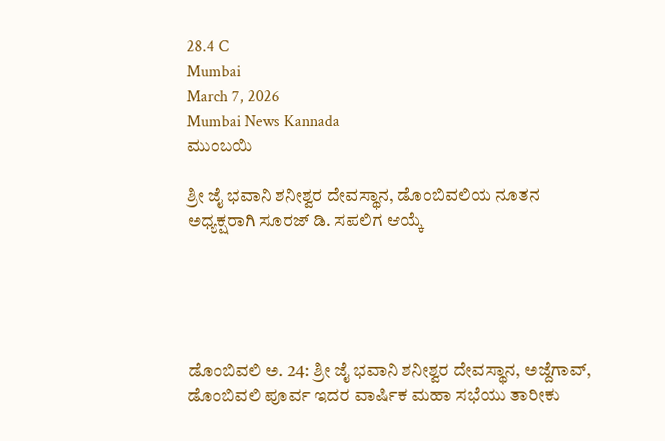28.4 C
Mumbai
March 7, 2026
Mumbai News Kannada
ಮುಂಬಯಿ

ಶ್ರೀ ಜೈ ಭವಾನಿ ಶನೀಶ್ವರ ದೇವಸ್ಥಾನ, ಡೊಂಬಿವಲಿಯ ನೂತನ ಅಧ್ಯಕ್ಷರಾಗಿ ಸೂರಜ್ ಡಿ. ಸಪಲಿಗ ಆಯ್ಕೆ





ಡೊಂಬಿವಲಿ ಅ. 24: ಶ್ರೀ ಜೈ ಭವಾನಿ ಶನೀಶ್ವರ ದೇವಸ್ಥಾನ, ಅಜ್ದೆಗಾವ್, ಡೊಂಬಿವಲಿ ಪೂರ್ವ ಇದರ ವಾರ್ಷಿಕ ಮಹಾ ಸಭೆಯು ತಾರೀಕು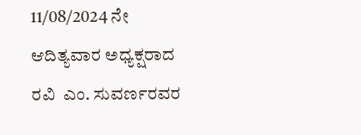11/08/2024 ನೇ ಆದಿತ್ಯವಾರ ಅಧ್ಯಕ್ಷರಾದ ರವಿ  ಎಂ. ಸುವರ್ಣರವರ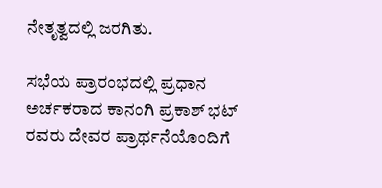ನೇತೃತ್ವದಲ್ಲಿ ಜರಗಿತು.

ಸಭೆಯ ಪ್ರಾರಂಭದಲ್ಲಿ ಪ್ರಧಾನ ಅರ್ಚಕರಾದ ಕಾನಂಗಿ ಪ್ರಕಾಶ್ ಭಟ್ ರವರು ದೇವರ ಪ್ರಾರ್ಥನೆಯೊಂದಿಗೆ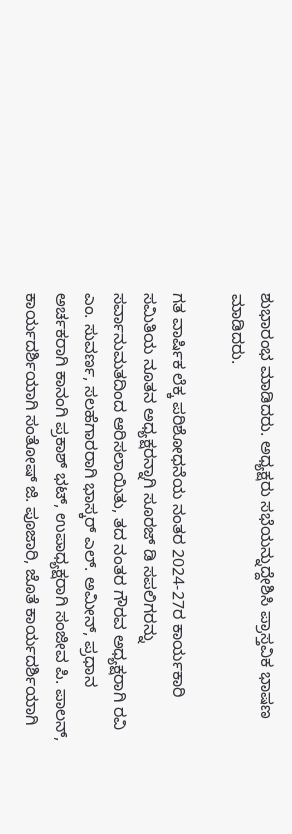ಶುಭಾರಂಭ ಮಾಡಿದರು. ಅಧ್ಯಕ್ಷರು ಸಭೆಯನ್ನುದ್ದೇಶಿಸಿ ಪ್ರಾಸ್ತವಿಕ ಭಾಷಣ ಮಾಡಿದರು.

ಗತ ವಾರ್ಷಿಕ ಲೆಕ್ಕ ಪರಿಶೋಧನೆಯ ನಂತರ 2024-27ರ ಕಾರ್ಯಕಾರಿ ಸಮಿತಿಯ ನೂತನ ಅಧ್ಯಕ್ಷರನ್ನಾಗಿ ಸೂರಜ್ ಡಿ ಸಪಲಿಗರನ್ನು ಸರ್ವಾನುಮತದಿಂದ ಆರಿಸಲಾಯಿತು, ತದ ನಂತರ ಗೌರವ ಅಧ್ಯಕ್ಷರಾಗಿ ರವಿ ಎಂ. ಸುವರ್ಣ, ಸಲಹೆಗಾರರಾಗಿ ಭಾಸ್ಕರ್ ಎಲ್. ಅಮೀನ್, ಪ್ರಧಾನ ಅರ್ಚಕರಾಗಿ ಕಾನಂಗಿ ಪ್ರಕಾಶ್ ಭಟ್, ಉಪಾಧ್ಯಕ್ಷರಾಗಿ ಸಂಜೀವ ಪಿ. ಪಾಲನ್, ಕಾರ್ಯದರ್ಶಿಯಾಗಿ ಸಂತೋಷ್ ಜಿ. ಪೂಜಾರಿ, ಜೊತೆ ಕಾರ್ಯದರ್ಶಿಯಾಗಿ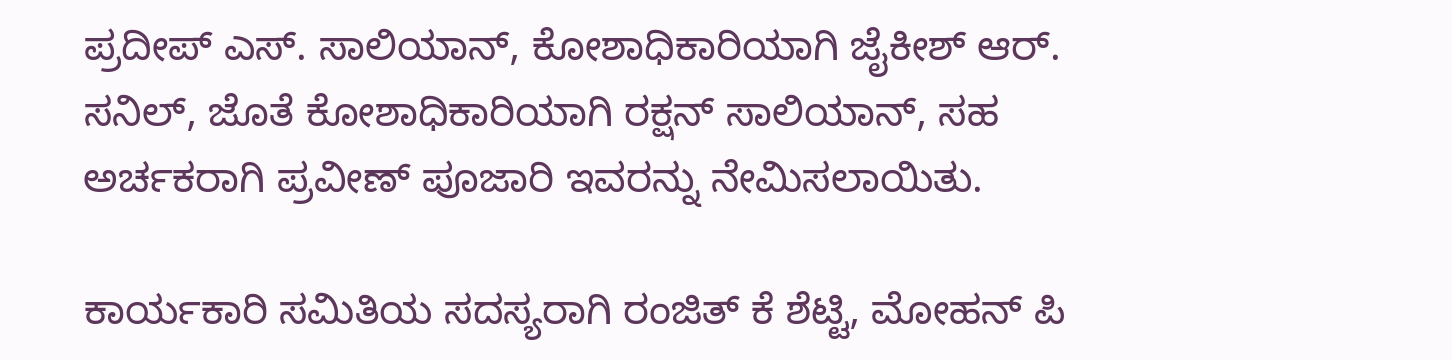ಪ್ರದೀಪ್ ಎಸ್. ಸಾಲಿಯಾನ್, ಕೋಶಾಧಿಕಾರಿಯಾಗಿ ಜೈಕೀಶ್ ಆರ್. ಸನಿಲ್, ಜೊತೆ ಕೋಶಾಧಿಕಾರಿಯಾಗಿ ರಕ್ಷನ್ ಸಾಲಿಯಾನ್, ಸಹ ಅರ್ಚಕರಾಗಿ ಪ್ರವೀಣ್ ಪೂಜಾರಿ ಇವರನ್ನು ನೇಮಿಸಲಾಯಿತು.

ಕಾರ್ಯಕಾರಿ ಸಮಿತಿಯ ಸದಸ್ಯರಾಗಿ ರಂಜಿತ್ ಕೆ ಶೆಟ್ಟಿ, ಮೋಹನ್ ಪಿ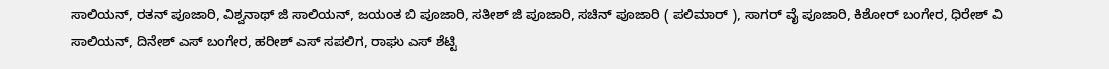ಸಾಲಿಯನ್, ರತನ್ ಪೂಜಾರಿ, ವಿಶ್ವನಾಥ್ ಜಿ ಸಾಲಿಯನ್, ಜಯಂತ ಬಿ ಪೂಜಾರಿ, ಸತೀಶ್ ಜಿ ಪೂಜಾರಿ, ಸಚಿನ್ ಪೂಜಾರಿ ( ಪಲಿಮಾರ್ ), ಸಾಗರ್ ವೈ ಪೂಜಾರಿ, ಕಿಶೋರ್ ಬಂಗೇರ, ಧಿರೇಶ್ ವಿ ಸಾಲಿಯನ್, ದಿನೇಶ್ ಎಸ್ ಬಂಗೇರ, ಹರೀಶ್ ಎಸ್ ಸಪಲಿಗ, ರಾಘು ಎಸ್ ಶೆಟ್ಟಿ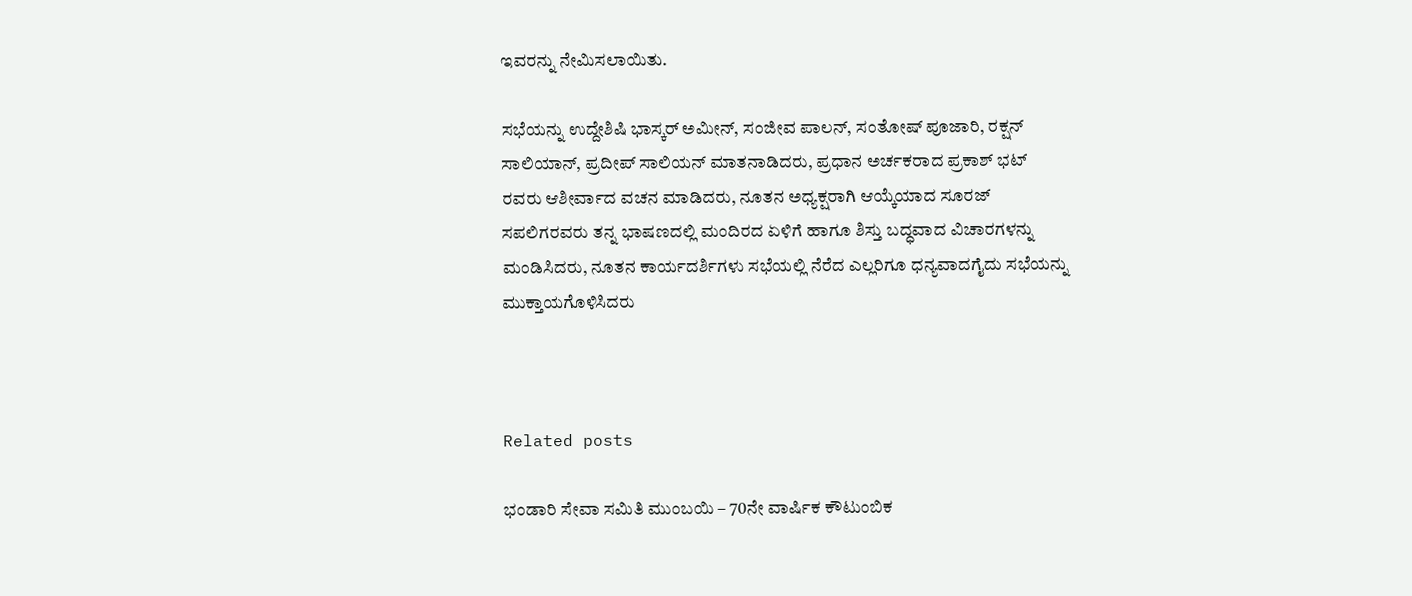ಇವರನ್ನು ನೇಮಿಸಲಾಯಿತು.

ಸಭೆಯನ್ನು ಉದ್ದೇಶಿಷಿ ಭಾಸ್ಕರ್ ಅಮೀನ್, ಸಂಜೀವ ಪಾಲನ್, ಸಂತೋಷ್ ಪೂಜಾರಿ, ರಕ್ಷನ್ ಸಾಲಿಯಾನ್, ಪ್ರದೀಪ್ ಸಾಲಿಯನ್ ಮಾತನಾಡಿದರು, ಪ್ರಧಾನ ಅರ್ಚಕರಾದ ಪ್ರಕಾಶ್ ಭಟ್ ರವರು ಆಶೀರ್ವಾದ ವಚನ ಮಾಡಿದರು, ನೂತನ ಅಧ್ಯಕ್ಷರಾಗಿ ಆಯ್ಕೆಯಾದ ಸೂರಜ್ ಸಪಲಿಗರವರು ತನ್ನ ಭಾಷಣದಲ್ಲಿ ಮಂದಿರದ ಏಳಿಗೆ ಹಾಗೂ ಶಿಸ್ತು ಬದ್ಧವಾದ ವಿಚಾರಗಳನ್ನು ಮಂಡಿಸಿದರು, ನೂತನ ಕಾರ್ಯದರ್ಶಿಗಳು ಸಭೆಯಲ್ಲಿ ನೆರೆದ ಎಲ್ಲರಿಗೂ ಧನ್ಯವಾದಗೈದು ಸಭೆಯನ್ನು ಮುಕ್ತಾಯಗೊಳಿಸಿದರು



Related posts

ಭಂಡಾರಿ ಸೇವಾ ಸಮಿತಿ ಮುಂಬಯಿ – 70ನೇ ವಾರ್ಷಿಕ ಕೌಟುಂಬಿಕ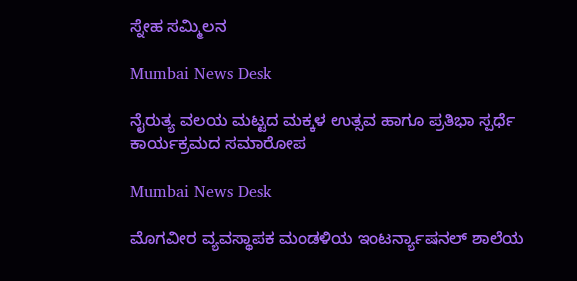ಸ್ನೇಹ ಸಮ್ಮಿಲನ

Mumbai News Desk

ನೈರುತ್ಯ ವಲಯ ಮಟ್ಟದ ಮಕ್ಕಳ ಉತ್ಸವ ಹಾಗೂ ಪ್ರತಿಭಾ ಸ್ಪರ್ಧೆ ಕಾರ್ಯಕ್ರಮದ ಸಮಾರೋಪ

Mumbai News Desk

ಮೊಗವೀರ ವ್ಯವಸ್ಥಾಪಕ ಮಂಡಳಿಯ ಇಂಟರ್ನ್ಯಾಷನಲ್ ಶಾಲೆಯ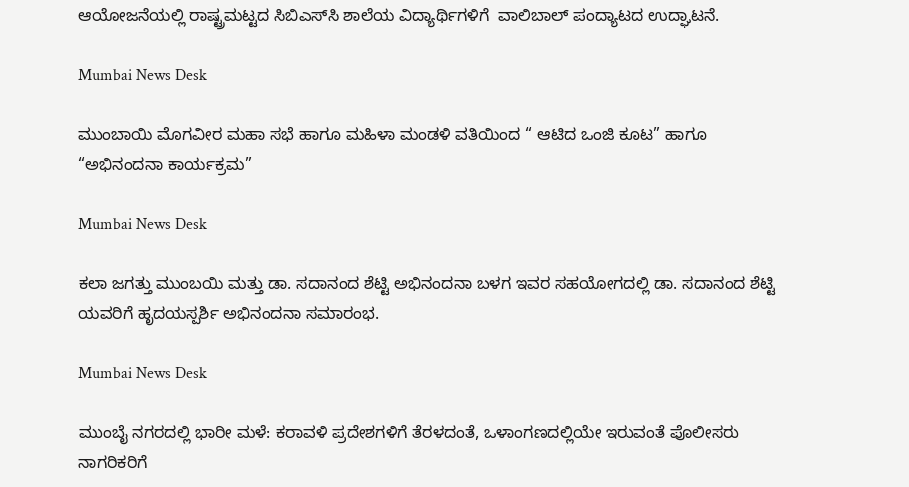ಆಯೋಜನೆಯಲ್ಲಿ ರಾಷ್ಟ್ರಮಟ್ಟದ ಸಿಬಿಎಸ್‌ಸಿ ಶಾಲೆಯ ವಿದ್ಯಾರ್ಥಿಗಳಿಗೆ  ವಾಲಿಬಾಲ್‌ ಪಂದ್ಯಾಟದ ಉದ್ಘಾಟನೆ.

Mumbai News Desk

ಮುಂಬಾಯಿ ಮೊಗವೀರ ಮಹಾ ಸಭೆ ಹಾಗೂ ಮಹಿಳಾ ಮಂಡಳಿ ವತಿಯಿಂದ “ ಆಟಿದ ಒಂಜಿ ಕೂಟ” ಹಾಗೂ “ಅಭಿನಂದನಾ ಕಾರ್ಯಕ್ರಮ”

Mumbai News Desk

ಕಲಾ ಜಗತ್ತು ಮುಂಬಯಿ ಮತ್ತು ಡಾ. ಸದಾನಂದ ಶೆಟ್ಟಿ ಅಭಿನಂದನಾ ಬಳಗ ಇವರ ಸಹಯೋಗದಲ್ಲಿ ಡಾ. ಸದಾನಂದ ಶೆಟ್ಟಿ ಯವರಿಗೆ ಹೃದಯಸ್ಪರ್ಶಿ ಅಭಿನಂದನಾ ಸಮಾರಂಭ.

Mumbai News Desk

ಮುಂಬೈ ನಗರದಲ್ಲಿ ಭಾರೀ ಮಳೆ: ಕರಾವಳಿ ಪ್ರದೇಶಗಳಿಗೆ ತೆರಳದಂತೆ, ಒಳಾಂಗಣದಲ್ಲಿಯೇ ಇರುವಂತೆ ಪೊಲೀಸರು ನಾಗರಿಕರಿಗೆ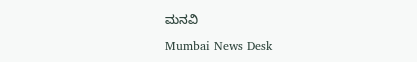ಮನವಿ

Mumbai News Desk